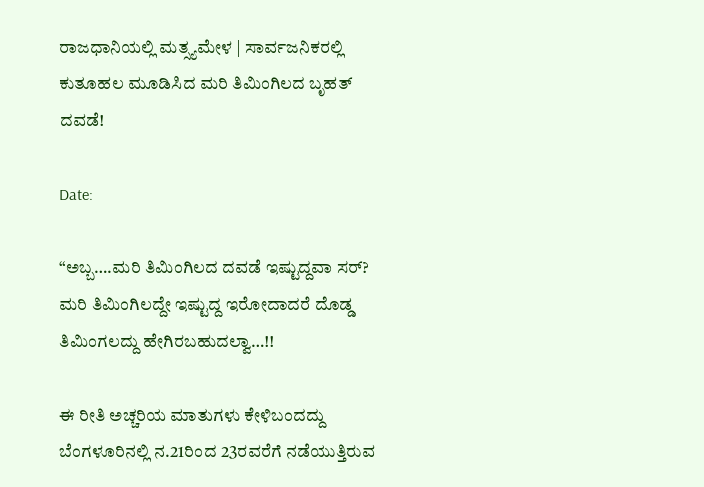ರಾಜಧಾನಿಯಲ್ಲಿ ಮತ್ಸ್ಯಮೇಳ | ಸಾರ್ವಜನಿಕರಲ್ಲಿ ಕುತೂಹಲ ಮೂಡಿಸಿದ ಮರಿ ತಿಮಿಂಗಿಲದ ಬೃಹತ್ ದವಡೆ!

Date:

“ಅಬ್ಬ….ಮರಿ ತಿಮಿಂಗಿಲದ ದವಡೆ ಇಷ್ಟುದ್ದವಾ ಸರ್? ಮರಿ ತಿಮಿಂಗಿಲದ್ದೇ ಇಷ್ಟುದ್ದ ಇರೋದಾದರೆ ದೊಡ್ಡ ತಿಮಿಂಗಲದ್ದು ಹೇಗಿರಬಹುದಲ್ವಾ…!!

ಈ ರೀತಿ ಅಚ್ಚರಿಯ ಮಾತುಗಳು ಕೇಳಿಬಂದದ್ದು ಬೆಂಗಳೂರಿನಲ್ಲಿ ನ.21ರಿಂದ 23ರವರೆಗೆ ನಡೆಯುತ್ತಿರುವ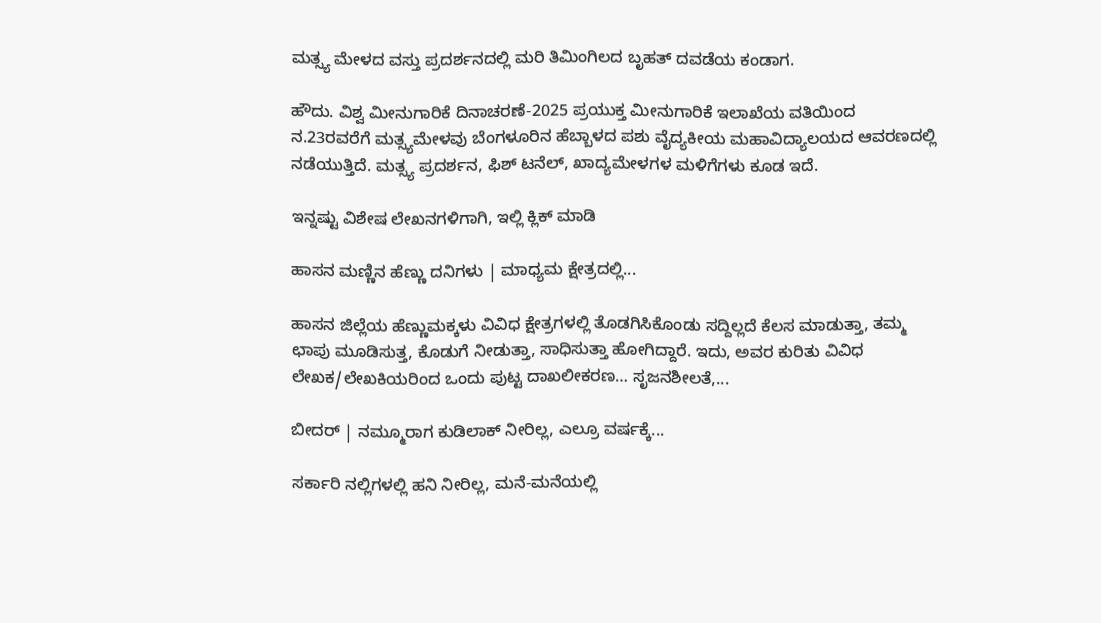ಮತ್ಸ್ಯ ಮೇಳದ ವಸ್ತು ಪ್ರದರ್ಶನದಲ್ಲಿ ಮರಿ ತಿಮಿಂಗಿಲದ ಬೃಹತ್ ದವಡೆಯ ಕಂಡಾಗ.

ಹೌದು. ವಿಶ್ವ ಮೀನುಗಾರಿಕೆ ದಿನಾಚರಣೆ-2025 ಪ್ರಯುಕ್ತ ಮೀನುಗಾರಿಕೆ ಇಲಾಖೆಯ ವತಿಯಿಂದ ನ.23ರವರೆಗೆ ಮತ್ಸ್ಯಮೇಳವು ಬೆಂಗಳೂರಿನ ಹೆಬ್ಬಾಳದ ಪಶು ವೈದ್ಯಕೀಯ ಮಹಾವಿದ್ಯಾಲಯದ ಆವರಣದಲ್ಲಿ ನಡೆಯುತ್ತಿದೆ. ಮತ್ಸ್ಯ ಪ್ರದರ್ಶನ, ಫಿಶ್ ಟನೆಲ್, ಖಾದ್ಯಮೇಳಗಳ ಮಳಿಗೆಗಳು ಕೂಡ ಇದೆ.

ಇನ್ನಷ್ಟು ವಿಶೇಷ ಲೇಖನಗಳಿಗಾಗಿ, ಇಲ್ಲಿ ಕ್ಲಿಕ್ ಮಾಡಿ

ಹಾಸನ ಮಣ್ಣಿನ ಹೆಣ್ಣು ದನಿಗಳು | ಮಾಧ್ಯಮ ಕ್ಷೇತ್ರದಲ್ಲಿ...

ಹಾಸನ ಜಿಲ್ಲೆಯ ಹೆಣ್ಣುಮಕ್ಕಳು ವಿವಿಧ ಕ್ಷೇತ್ರಗಳಲ್ಲಿ ತೊಡಗಿಸಿಕೊಂಡು ಸದ್ದಿಲ್ಲದೆ ಕೆಲಸ ಮಾಡುತ್ತಾ, ತಮ್ಮ ಛಾಪು ಮೂಡಿಸುತ್ತ, ಕೊಡುಗೆ ನೀಡುತ್ತಾ, ಸಾಧಿಸುತ್ತಾ ಹೋಗಿದ್ದಾರೆ. ಇದು, ಅವರ ಕುರಿತು ವಿವಿಧ ಲೇಖಕ/ಲೇಖಕಿಯರಿಂದ ಒಂದು ಪುಟ್ಟ ದಾಖಲೀಕರಣ… ಸೃಜನಶೀಲತೆ,...

ಬೀದರ್ | ನಮ್ಮೂರಾಗ ಕುಡಿಲಾಕ್ ನೀರಿಲ್ಲ, ಎಲ್ರೂ ವರ್ಷಕ್ಕೆ...

ಸರ್ಕಾರಿ ನಲ್ಲಿಗಳಲ್ಲಿ ಹನಿ ನೀರಿಲ್ಲ, ಮನೆ-ಮನೆಯಲ್ಲಿ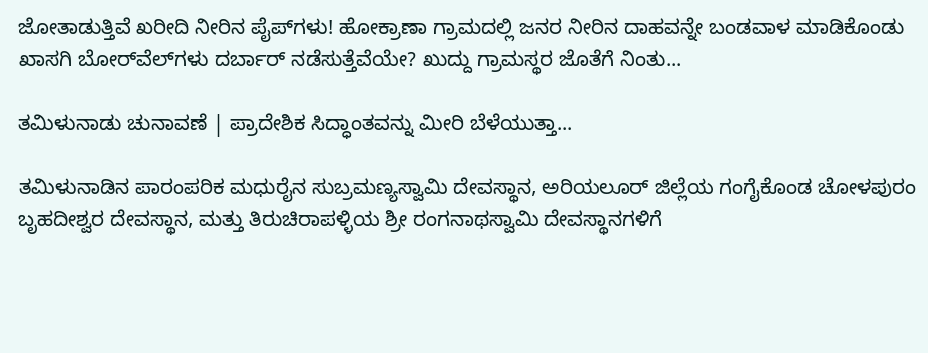ಜೋತಾಡುತ್ತಿವೆ ಖರೀದಿ ನೀರಿನ ಪೈಪ್‌ಗಳು! ಹೋಕ್ರಾಣಾ ಗ್ರಾಮದಲ್ಲಿ ಜನರ ನೀರಿನ ದಾಹವನ್ನೇ ಬಂಡವಾಳ ಮಾಡಿಕೊಂಡು ಖಾಸಗಿ ಬೋರ್‌ವೆಲ್‌ಗಳು ದರ್ಬಾರ್‌ ನಡೆಸುತ್ತೆವೆಯೇ? ಖುದ್ದು ಗ್ರಾಮಸ್ಥರ ಜೊತೆಗೆ ನಿಂತು...

ತಮಿಳುನಾಡು ಚುನಾವಣೆ | ಪ್ರಾದೇಶಿಕ ಸಿದ್ಧಾಂತವನ್ನು ಮೀರಿ ಬೆಳೆಯುತ್ತಾ...

ತಮಿಳುನಾಡಿನ ಪಾರಂಪರಿಕ ಮಧುರೈನ ಸುಬ್ರಮಣ್ಯಸ್ವಾಮಿ ದೇವಸ್ಥಾನ, ಅರಿಯಲೂರ್ ಜಿಲ್ಲೆಯ ಗಂಗೈಕೊಂಡ ಚೋಳಪುರಂ ಬೃಹದೀಶ್ವರ ದೇವಸ್ಥಾನ, ಮತ್ತು ತಿರುಚಿರಾಪಳ್ಳಿಯ ಶ್ರೀ ರಂಗನಾಥಸ್ವಾಮಿ ದೇವಸ್ಥಾನಗಳಿಗೆ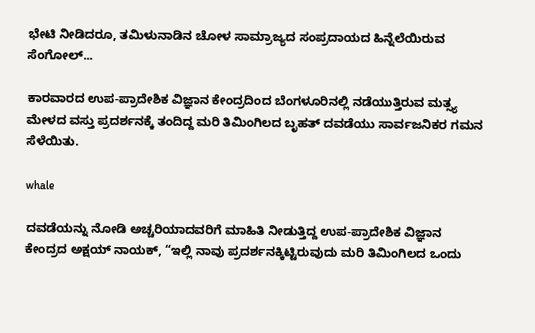ಭೇಟಿ ನೀಡಿದರೂ, ತಮಿಳುನಾಡಿನ ಚೋಳ ಸಾಮ್ರಾಜ್ಯದ ಸಂಪ್ರದಾಯದ ಹಿನ್ನೆಲೆಯಿರುವ ಸೆಂಗೋಲ್...

ಕಾರವಾರದ ಉಪ-ಪ್ರಾದೇಶಿಕ ವಿಜ್ಞಾನ ಕೇಂದ್ರದಿಂದ ಬೆಂಗಳೂರಿನಲ್ಲಿ ನಡೆಯುತ್ತಿರುವ ಮತ್ಸ್ಯ ಮೇಳದ ವಸ್ತು ಪ್ರದರ್ಶನಕ್ಕೆ ತಂದಿದ್ದ ಮರಿ ತಿಮಿಂಗಿಲದ ಬೃಹತ್ ದವಡೆಯು ಸಾರ್ವಜನಿಕರ ಗಮನ ಸೆಳೆಯಿತು.

whale

ದವಡೆಯನ್ನು ನೋಡಿ ಅಚ್ಚರಿಯಾದವರಿಗೆ ಮಾಹಿತಿ ನೀಡುತ್ತಿದ್ದ ಉಪ-ಪ್ರಾದೇಶಿಕ ವಿಜ್ಞಾನ ಕೇಂದ್ರದ ಅಕ್ಷಯ್ ನಾಯಕ್, “ಇಲ್ಲಿ ನಾವು ಪ್ರದರ್ಶನಕ್ಕಿಟ್ಟಿರುವುದು ಮರಿ ತಿಮಿಂಗಿಲದ ಒಂದು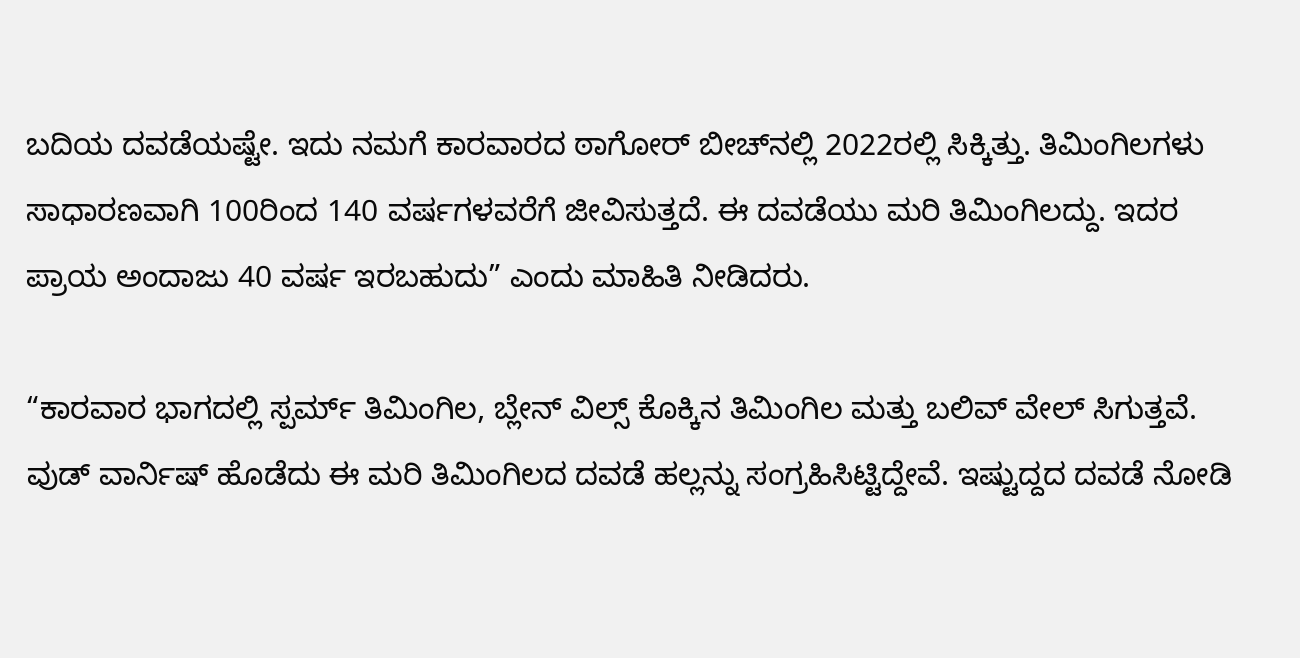ಬದಿಯ ದವಡೆಯಷ್ಟೇ. ಇದು ನಮಗೆ ಕಾರವಾರದ ಠಾಗೋರ್ ಬೀಚ್‌ನಲ್ಲಿ 2022ರಲ್ಲಿ ಸಿಕ್ಕಿತ್ತು. ತಿಮಿಂಗಿಲಗಳು ಸಾಧಾರಣವಾಗಿ 100ರಿಂದ 140 ವರ್ಷಗಳವರೆಗೆ ಜೀವಿಸುತ್ತದೆ. ಈ ದವಡೆಯು ಮರಿ ತಿಮಿಂಗಿಲದ್ದು. ಇದರ ಪ್ರಾಯ ಅಂದಾಜು 40 ವರ್ಷ ಇರಬಹುದು” ಎಂದು ಮಾಹಿತಿ ನೀಡಿದರು.

“ಕಾರವಾರ ಭಾಗದಲ್ಲಿ ಸ್ಪರ್ಮ್ ತಿಮಿಂಗಿಲ, ಬ್ಲೇನ್ ವಿಲ್ಸ್ ಕೊಕ್ಕಿನ ತಿಮಿಂಗಿಲ ಮತ್ತು ಬಲಿವ್ ವೇಲ್ ಸಿಗುತ್ತವೆ. ವುಡ್ ವಾರ್ನಿಷ್ ಹೊಡೆದು ಈ ಮರಿ ತಿಮಿಂಗಿಲದ ದವಡೆ ಹಲ್ಲನ್ನು ಸಂಗ್ರಹಿಸಿಟ್ಟಿದ್ದೇವೆ. ಇಷ್ಟುದ್ದದ ದವಡೆ ನೋಡಿ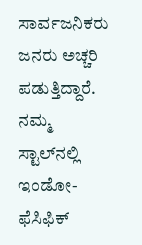ಸಾರ್ವಜನಿಕರು ಜನರು ಅಚ್ಚರಿ ಪಡುತ್ತಿದ್ದಾರೆ. ನಮ್ಮ ಸ್ಟಾಲ್‌ನಲ್ಲಿ ಇಂಡೋ-ಫೆಸಿಫಿಕ್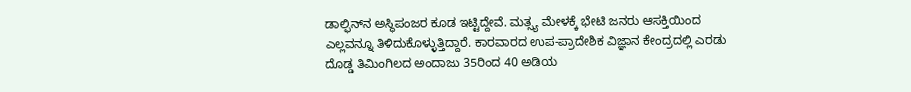ಡಾಲ್ಫಿನ್‌ನ ಅಸ್ಥಿಪಂಜರ ಕೂಡ ಇಟ್ಟಿದ್ದೇವೆ. ಮತ್ಸ್ಯ ಮೇಳಕ್ಕೆ ಭೇಟಿ ಜನರು ಆಸಕ್ತಿಯಿಂದ ಎಲ್ಲವನ್ನೂ ತಿಳಿದುಕೊಳ್ಳುತ್ತಿದ್ದಾರೆ. ಕಾರವಾರದ ಉಪ-ಪ್ರಾದೇಶಿಕ ವಿಜ್ಞಾನ ಕೇಂದ್ರದಲ್ಲಿ ಎರಡು ದೊಡ್ಡ ತಿಮಿಂಗಿಲದ ಅಂದಾಜು 35ರಿಂದ 40 ಅಡಿಯ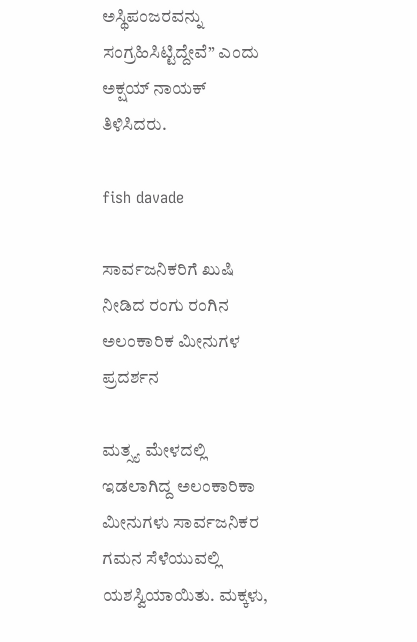ಅಸ್ಥಿಪಂಜರವನ್ನು ಸಂಗ್ರಹಿಸಿಟ್ಟಿದ್ದೇವೆ” ಎಂದು ಅಕ್ಷಯ್ ನಾಯಕ್ ತಿಳಿಸಿದರು.

fish davade

ಸಾರ್ವಜನಿಕರಿಗೆ ಖುಷಿ ನೀಡಿದ ರಂಗು ರಂಗಿನ ಅಲಂಕಾರಿಕ ಮೀನುಗಳ ಪ್ರದರ್ಶನ

ಮತ್ಸ್ಯ ಮೇಳದಲ್ಲಿ ಇಡಲಾಗಿದ್ದ ಅಲಂಕಾರಿಕಾ ಮೀನುಗಳು ಸಾರ್ವಜನಿಕರ ಗಮನ ಸೆಳೆಯುವಲ್ಲಿ ಯಶಸ್ವಿಯಾಯಿತು. ಮಕ್ಕಳು,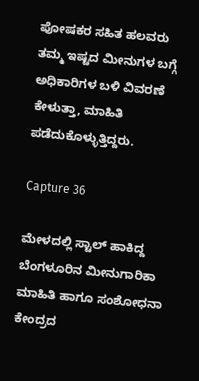ಪೋಷಕರ ಸಹಿತ ಹಲವರು ತಮ್ಮ ಇಷ್ಟದ ಮೀನುಗಳ ಬಗ್ಗೆ ಅಧಿಕಾರಿಗಳ ಬಳಿ ವಿವರಣೆ ಕೇಳುತ್ತಾ, ಮಾಹಿತಿ ಪಡೆದುಕೊಳ್ಳುತ್ತಿದ್ದರು.

Capture 36

ಮೇಳದಲ್ಲಿ ಸ್ಟಾಲ್ ಹಾಕಿದ್ದ ಬೆಂಗಳೂರಿನ ಮೀನುಗಾರಿಕಾ ಮಾಹಿತಿ ಹಾಗೂ ಸಂಶೋಧನಾ ಕೇಂದ್ರದ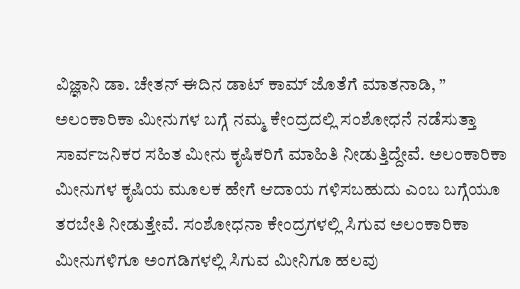ವಿಜ್ಞಾನಿ ಡಾ. ಚೇತನ್ ಈದಿನ ಡಾಟ್ ಕಾಮ್ ಜೊತೆಗೆ ಮಾತನಾಡಿ, ” ಅಲಂಕಾರಿಕಾ ಮೀನುಗಳ ಬಗ್ಗೆ ನಮ್ಮ ಕೇಂದ್ರದಲ್ಲಿ ಸಂಶೋಧನೆ ನಡೆಸುತ್ತಾ ಸಾರ್ವಜನಿಕರ ಸಹಿತ ಮೀನು ಕೃಷಿಕರಿಗೆ ಮಾಹಿತಿ ನೀಡುತ್ತಿದ್ದೇವೆ. ಅಲಂಕಾರಿಕಾ ಮೀನುಗಳ ಕೃಷಿಯ ಮೂಲಕ ಹೇಗೆ ಆದಾಯ ಗಳಿಸಬಹುದು ಎಂಬ ಬಗ್ಗೆಯೂ ತರಬೇತಿ ನೀಡುತ್ತೇವೆ. ಸಂಶೋಧನಾ ಕೇಂದ್ರಗಳಲ್ಲಿ ಸಿಗುವ ಅಲಂಕಾರಿಕಾ ಮೀನುಗಳಿಗೂ ಅಂಗಡಿಗಳಲ್ಲಿ ಸಿಗುವ ಮೀನಿಗೂ ಹಲವು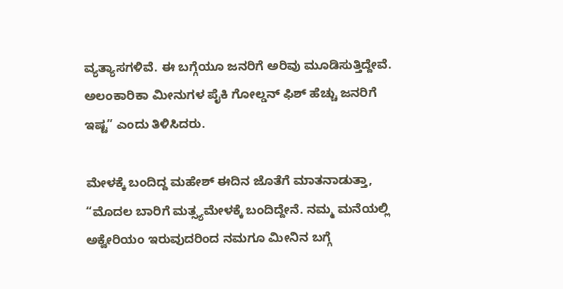ವ್ಯತ್ಯಾಸಗಳಿವೆ. ಈ ಬಗ್ಗೆಯೂ ಜನರಿಗೆ ಅರಿವು ಮೂಡಿಸುತ್ತಿದ್ದೇವೆ. ಅಲಂಕಾರಿಕಾ ಮೀನುಗಳ ಪೈಕಿ ಗೋಲ್ಡನ್ ಫಿಶ್ ಹೆಚ್ಚು ಜನರಿಗೆ ಇಷ್ಟ” ಎಂದು ತಿಳಿಸಿದರು.

ಮೇಳಕ್ಕೆ ಬಂದಿದ್ದ ಮಹೇಶ್ ಈದಿನ ಜೊತೆಗೆ ಮಾತನಾಡುತ್ತಾ, “ಮೊದಲ ಬಾರಿಗೆ ಮತ್ಸ್ಯಮೇಳಕ್ಕೆ ಬಂದಿದ್ದೇನೆ. ನಮ್ಮ ಮನೆಯಲ್ಲಿ ಅಕ್ವೇರಿಯಂ ಇರುವುದರಿಂದ ನಮಗೂ ಮೀನಿನ ಬಗ್ಗೆ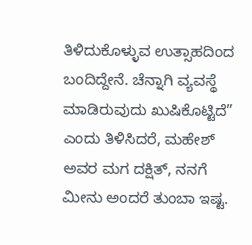ತಿಳಿದುಕೊಳ್ಳುವ ಉತ್ಸಾಹದಿಂದ ಬಂದಿದ್ದೇನೆ. ಚೆನ್ನಾಗಿ ವ್ಯವಸ್ಥೆ ಮಾಡಿರುವುದು ಖುಷಿಕೊಟ್ಟಿದೆ” ಎಂದು ತಿಳಿಸಿದರೆ, ಮಹೇಶ್ ಅವರ ಮಗ ದಕ್ಷಿತ್, ನನಗೆ ಮೀನು ಅಂದರೆ ತುಂಬಾ ಇಷ್ಟ.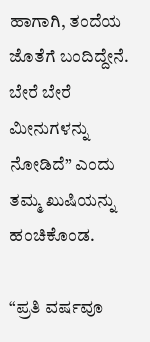ಹಾಗಾಗಿ, ತಂದೆಯ ಜೊತೆಗೆ ಬಂದಿದ್ದೇನೆ. ಬೇರೆ ಬೇರೆ ಮೀನುಗಳನ್ನು ನೋಡಿದೆ” ಎಂದು ತಮ್ಮ ಖುಷಿಯನ್ನು ಹಂಚಿಕೊಂಡ.

“ಪ್ರತಿ ವರ್ಷವೂ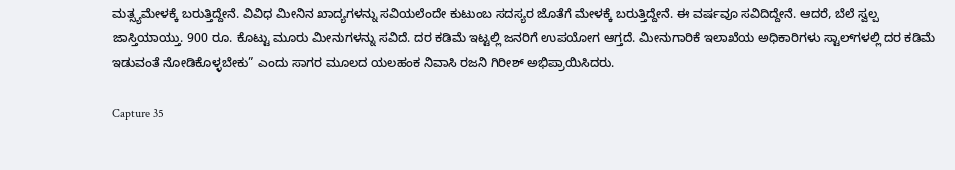ಮತ್ಸ್ಯಮೇಳಕ್ಕೆ ಬರುತ್ತಿದ್ದೇನೆ. ವಿವಿಧ ಮೀನಿನ ಖಾದ್ಯಗಳನ್ನು ಸವಿಯಲೆಂದೇ ಕುಟುಂಬ ಸದಸ್ಯರ ಜೊತೆಗೆ ಮೇಳಕ್ಕೆ ಬರುತ್ತಿದ್ದೇನೆ. ಈ ವರ್ಷವೂ ಸವಿದಿದ್ದೇನೆ. ಆದರೆ, ಬೆಲೆ ಸ್ವಲ್ಪ ಜಾಸ್ತಿಯಾಯ್ತು. 900 ರೂ. ಕೊಟ್ಟು ಮೂರು ಮೀನುಗಳನ್ನು ಸವಿದೆ. ದರ ಕಡಿಮೆ ಇಟ್ಟಲ್ಲಿ ಜನರಿಗೆ ಉಪಯೋಗ ಆಗ್ತದೆ. ಮೀನುಗಾರಿಕೆ ಇಲಾಖೆಯ ಅಧಿಕಾರಿಗಳು ಸ್ಟಾಲ್‌ಗಳಲ್ಲಿ ದರ ಕಡಿಮೆ ಇಡುವಂತೆ ನೋಡಿಕೊಳ್ಳಬೇಕು” ಎಂದು ಸಾಗರ ಮೂಲದ ಯಲಹಂಕ ನಿವಾಸಿ ರಜನಿ ಗಿರೀಶ್ ಅಭಿಪ್ರಾಯಿಸಿದರು.

Capture 35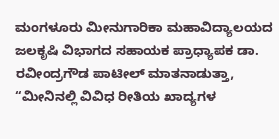ಮಂಗಳೂರು ಮೀನುಗಾರಿಕಾ ಮಹಾವಿದ್ಯಾಲಯದ ಜಲಕೃಷಿ ವಿಭಾಗದ ಸಹಾಯಕ ಪ್ರಾಧ್ಯಾಪಕ ಡಾ. ರವೀಂದ್ರಗೌಡ ಪಾಟೀಲ್ ಮಾತನಾಡುತ್ತಾ, “ಮೀನಿನಲ್ಲಿ ವಿವಿಧ ರೀತಿಯ ಖಾದ್ಯಗಳ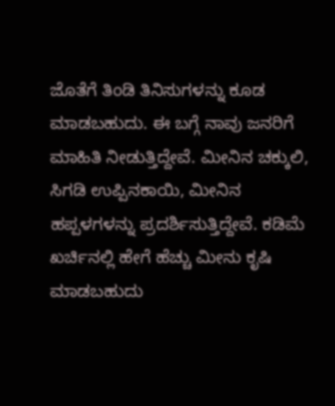ಜೊತೆಗೆ ತಿಂಡಿ ತಿನಿಸುಗಳನ್ನು ಕೂಡ ಮಾಡಬಹುದು. ಈ ಬಗ್ಗೆ ನಾವು ಜನರಿಗೆ ಮಾಹಿತಿ ನೀಡುತ್ತಿದ್ದೇವೆ. ಮೀನಿನ ಚಕ್ಕುಲಿ, ಸಿಗಡಿ ಉಪ್ಪಿನಕಾಯಿ, ಮೀನಿನ ಹಪ್ಪಳಗಳನ್ನು ಪ್ರದರ್ಶಿಸುತ್ತಿದ್ದೇವೆ. ಕಡಿಮೆ ಖರ್ಚಿನಲ್ಲಿ ಹೇಗೆ ಹೆಚ್ಚು ಮೀನು ಕೃಷಿ ಮಾಡಬಹುದು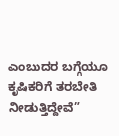ಎಂಬುದರ ಬಗ್ಗೆಯೂ ಕೃಷಿಕರಿಗೆ ತರಬೇತಿ ನೀಡುತ್ತಿದ್ದೇವೆ”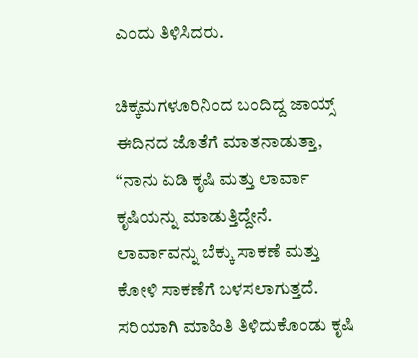ಎಂದು ತಿಳಿಸಿದರು.

ಚಿಕ್ಕಮಗಳೂರಿನಿಂದ ಬಂದಿದ್ದ ಜಾಯ್ಸ್ ಈದಿನದ ಜೊತೆಗೆ ಮಾತನಾಡುತ್ತಾ, “ನಾನು ಏಡಿ ಕೃಷಿ ಮತ್ತು ಲಾರ್ವಾ ಕೃಷಿಯನ್ನು ಮಾಡುತ್ತಿದ್ದೇನೆ. ಲಾರ್ವಾವನ್ನು ಬೆಕ್ಕು ಸಾಕಣೆ ಮತ್ತು ಕೋಳಿ ಸಾಕಣೆಗೆ ಬಳಸಲಾಗುತ್ತದೆ. ಸರಿಯಾಗಿ ಮಾಹಿತಿ ತಿಳಿದುಕೊಂಡು ಕೃಷಿ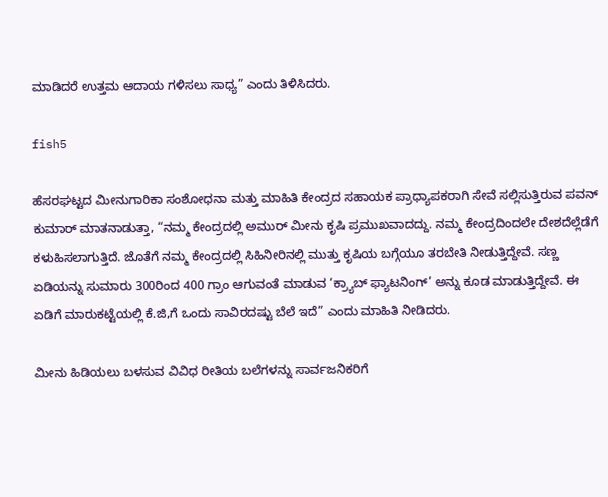ಮಾಡಿದರೆ ಉತ್ತಮ ಆದಾಯ ಗಳಿಸಲು ಸಾಧ್ಯ” ಎಂದು ತಿಳಿಸಿದರು.

fish5

ಹೆಸರಘಟ್ಟದ ಮೀನುಗಾರಿಕಾ ಸಂಶೋಧನಾ ಮತ್ತು ಮಾಹಿತಿ ಕೇಂದ್ರದ ಸಹಾಯಕ ಪ್ರಾಧ್ಯಾಪಕರಾಗಿ ಸೇವೆ ಸಲ್ಲಿಸುತ್ತಿರುವ ಪವನ್ ಕುಮಾರ್ ಮಾತನಾಡುತ್ತಾ, “ನಮ್ಮ ಕೇಂದ್ರದಲ್ಲಿ ಅಮುರ್ ಮೀನು ಕೃಷಿ ಪ್ರಮುಖವಾದದ್ದು. ನಮ್ಮ ಕೇಂದ್ರದಿಂದಲೇ ದೇಶದೆಲ್ಲೆಡೆಗೆ ಕಳುಹಿಸಲಾಗುತ್ತಿದೆ. ಜೊತೆಗೆ ನಮ್ಮ ಕೇಂದ್ರದಲ್ಲಿ ಸಿಹಿನೀರಿನಲ್ಲಿ ಮುತ್ತು ಕೃಷಿಯ ಬಗ್ಗೆಯೂ ತರಬೇತಿ ನೀಡುತ್ತಿದ್ದೇವೆ. ಸಣ್ಣ ಏಡಿಯನ್ನು ಸುಮಾರು 300ರಿಂದ 400 ಗ್ರಾಂ ಆಗುವಂತೆ ಮಾಡುವ ‘ಕ್ರ್ಯಾಬ್ ಫ್ಯಾಟನಿಂಗ್’ ಅನ್ನು ಕೂಡ ಮಾಡುತ್ತಿದ್ದೇವೆ. ಈ ಏಡಿಗೆ ಮಾರುಕಟ್ಟೆಯಲ್ಲಿ ಕೆ.ಜಿ,ಗೆ ಒಂದು ಸಾವಿರದಷ್ಟು ಬೆಲೆ ಇದೆ” ಎಂದು ಮಾಹಿತಿ ನೀಡಿದರು.

ಮೀನು ಹಿಡಿಯಲು ಬಳಸುವ ವಿವಿಧ ರೀತಿಯ ಬಲೆಗಳನ್ನು ಸಾರ್ವಜನಿಕರಿಗೆ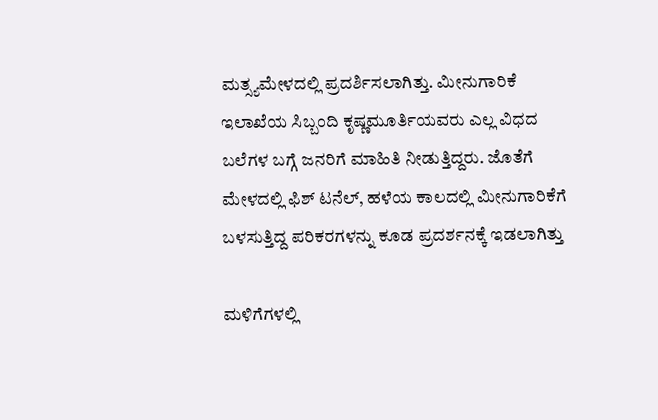ಮತ್ಸ್ಯಮೇಳದಲ್ಲಿ ಪ್ರದರ್ಶಿಸಲಾಗಿತ್ತು. ಮೀನುಗಾರಿಕೆ ಇಲಾಖೆಯ ಸಿಬ್ಬಂದಿ ಕೃಷ್ಣಮೂರ್ತಿಯವರು ಎಲ್ಲ ವಿಧದ ಬಲೆಗಳ ಬಗ್ಗೆ ಜನರಿಗೆ ಮಾಹಿತಿ ನೀಡುತ್ತಿದ್ದರು. ಜೊತೆಗೆ ಮೇಳದಲ್ಲಿ ಫಿಶ್ ಟನೆಲ್, ಹಳೆಯ ಕಾಲದಲ್ಲಿ ಮೀನುಗಾರಿಕೆಗೆ ಬಳಸುತ್ತಿದ್ದ ಪರಿಕರಗಳನ್ನು ಕೂಡ ಪ್ರದರ್ಶನಕ್ಕೆ ಇಡಲಾಗಿತ್ತು

ಮಳಿಗೆಗಳಲ್ಲಿ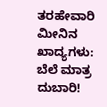ತರಹೇವಾರಿ ಮೀನಿನ ಖಾದ್ಯಗಳು: ಬೆಲೆ ಮಾತ್ರ ದುಬಾರಿ!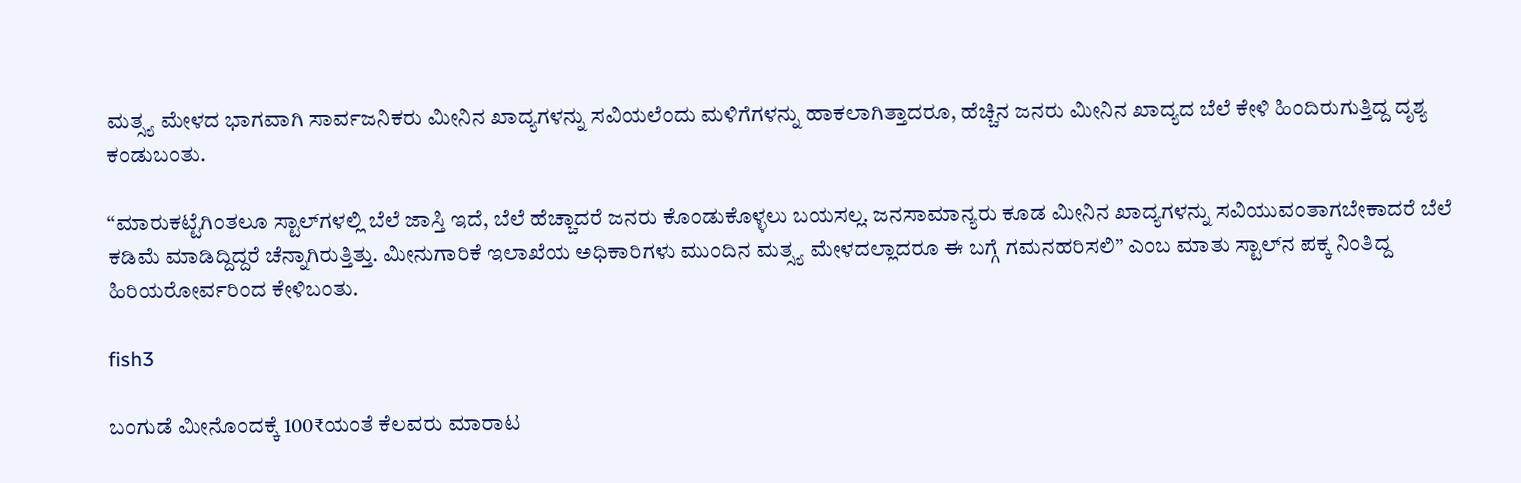ಮತ್ಸ್ಯ ಮೇಳದ ಭಾಗವಾಗಿ ಸಾರ್ವಜನಿಕರು ಮೀನಿನ ಖಾದ್ಯಗಳನ್ನು ಸವಿಯಲೆಂದು ಮಳಿಗೆಗಳನ್ನು ಹಾಕಲಾಗಿತ್ತಾದರೂ, ಹೆಚ್ಚಿನ ಜನರು ಮೀನಿನ ಖಾದ್ಯದ ಬೆಲೆ ಕೇಳಿ ಹಿಂದಿರುಗುತ್ತಿದ್ದ ದೃಶ್ಯ ಕಂಡುಬಂತು.

“ಮಾರುಕಟ್ಟೆಗಿಂತಲೂ ಸ್ಟಾಲ್‌ಗಳಲ್ಲಿ ಬೆಲೆ ಜಾಸ್ತಿ ಇದೆ, ಬೆಲೆ ಹೆಚ್ಚಾದರೆ ಜನರು ಕೊಂಡುಕೊಳ್ಳಲು ಬಯಸಲ್ಲ. ಜನಸಾಮಾನ್ಯರು ಕೂಡ ಮೀನಿನ ಖಾದ್ಯಗಳನ್ನು ಸವಿಯುವಂತಾಗಬೇಕಾದರೆ ಬೆಲೆ ಕಡಿಮೆ ಮಾಡಿದ್ದಿದ್ದರೆ ಚೆನ್ನಾಗಿರುತ್ತಿತ್ತು. ಮೀನುಗಾರಿಕೆ ಇಲಾಖೆಯ ಅಧಿಕಾರಿಗಳು ಮುಂದಿನ ಮತ್ಸ್ಯ ಮೇಳದಲ್ಲಾದರೂ ಈ ಬಗ್ಗೆ ಗಮನಹರಿಸಲಿ” ಎಂಬ ಮಾತು ಸ್ಟಾಲ್‌ನ ಪಕ್ಕ ನಿಂತಿದ್ದ ಹಿರಿಯರೋರ್ವರಿಂದ ಕೇಳಿಬಂತು.

fish3

ಬಂಗುಡೆ ಮೀನೊಂದಕ್ಕೆ 100₹ಯಂತೆ ಕೆಲವರು ಮಾರಾಟ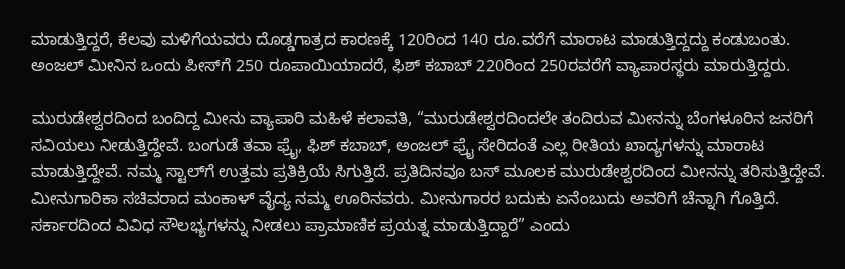ಮಾಡುತ್ತಿದ್ದರೆ, ಕೆಲವು ಮಳಿಗೆಯವರು ದೊಡ್ಡಗಾತ್ರದ ಕಾರಣಕ್ಕೆ 120ರಿಂದ 140 ರೂ.ವರೆಗೆ ಮಾರಾಟ ಮಾಡುತ್ತಿದ್ದದ್ದು ಕಂಡುಬಂತು. ಅಂಜಲ್ ಮೀನಿನ ಒಂದು ಪೀಸ್‌ಗೆ 250 ರೂಪಾಯಿಯಾದರೆ, ಫಿಶ್ ಕಬಾಬ್ 220ರಿಂದ 250ರವರೆಗೆ ವ್ಯಾಪಾರಸ್ಥರು ಮಾರುತ್ತಿದ್ದರು.

ಮುರುಡೇಶ್ವರದಿಂದ ಬಂದಿದ್ದ ಮೀನು ವ್ಯಾಪಾರಿ ಮಹಿಳೆ ಕಲಾವತಿ, “ಮುರುಡೇಶ್ವರದಿಂದಲೇ ತಂದಿರುವ ಮೀನನ್ನು ಬೆಂಗಳೂರಿನ ಜನರಿಗೆ ಸವಿಯಲು ನೀಡುತ್ತಿದ್ದೇವೆ. ಬಂಗುಡೆ ತವಾ ಫ್ರೈ, ಫಿಶ್ ಕಬಾಬ್, ಅಂಜಲ್ ಫ್ರೈ ಸೇರಿದಂತೆ ಎಲ್ಲ ರೀತಿಯ ಖಾದ್ಯಗಳನ್ನು ಮಾರಾಟ ಮಾಡುತ್ತಿದ್ದೇವೆ. ನಮ್ಮ ಸ್ಟಾಲ್‌ಗೆ ಉತ್ತಮ ಪ್ರತಿಕ್ರಿಯೆ ಸಿಗುತ್ತಿದೆ. ಪ್ರತಿದಿನವೂ ಬಸ್‌ ಮೂಲಕ ಮುರುಡೇಶ್ವರದಿಂದ ಮೀನನ್ನು ತರಿಸುತ್ತಿದ್ದೇವೆ. ಮೀನುಗಾರಿಕಾ ಸಚಿವರಾದ ಮಂಕಾಳ್ ವೈದ್ಯ ನಮ್ಮ ಊರಿನವರು. ಮೀನುಗಾರರ ಬದುಕು ಏನೆಂಬುದು ಅವರಿಗೆ ಚೆನ್ನಾಗಿ ಗೊತ್ತಿದೆ. ಸರ್ಕಾರದಿಂದ ವಿವಿಧ ಸೌಲಭ್ಯಗಳನ್ನು ನೀಡಲು ಪ್ರಾಮಾಣಿಕ ಪ್ರಯತ್ನ ಮಾಡುತ್ತಿದ್ದಾರೆ” ಎಂದು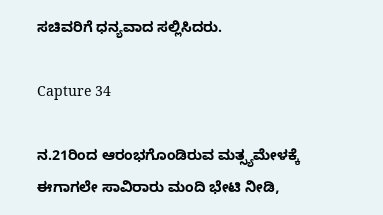ಸಚಿವರಿಗೆ ಧನ್ಯವಾದ ಸಲ್ಲಿಸಿದರು.

Capture 34

ನ.21ರಿಂದ ಆರಂಭಗೊಂಡಿರುವ ಮತ್ಸ್ಯಮೇಳಕ್ಕೆ ಈಗಾಗಲೇ ಸಾವಿರಾರು ಮಂದಿ ಭೇಟಿ ನೀಡಿ,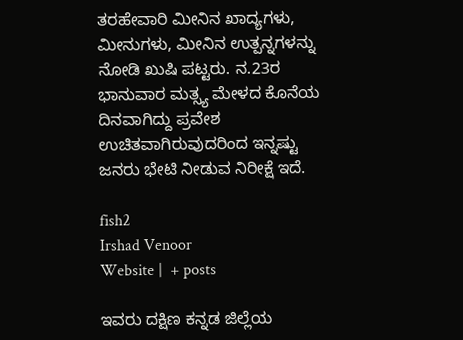ತರಹೇವಾರಿ ಮೀನಿನ ಖಾದ್ಯಗಳು, ಮೀನುಗಳು, ಮೀನಿನ ಉತ್ಪನ್ನಗಳನ್ನು ನೋಡಿ ಖುಷಿ ಪಟ್ಟರು. ನ.23ರ ಭಾನುವಾರ ಮತ್ಸ್ಯ ಮೇಳದ ಕೊನೆಯ ದಿನವಾಗಿದ್ದು ಪ್ರವೇಶ ಉಚಿತವಾಗಿರುವುದರಿಂದ ಇನ್ನಷ್ಟು ಜನರು ಭೇಟಿ ನೀಡುವ ನಿರೀಕ್ಷೆ ಇದೆ.

fish2
Irshad Venoor
Website |  + posts

ಇವರು ದಕ್ಷಿಣ ಕನ್ನಡ ಜಿಲ್ಲೆಯ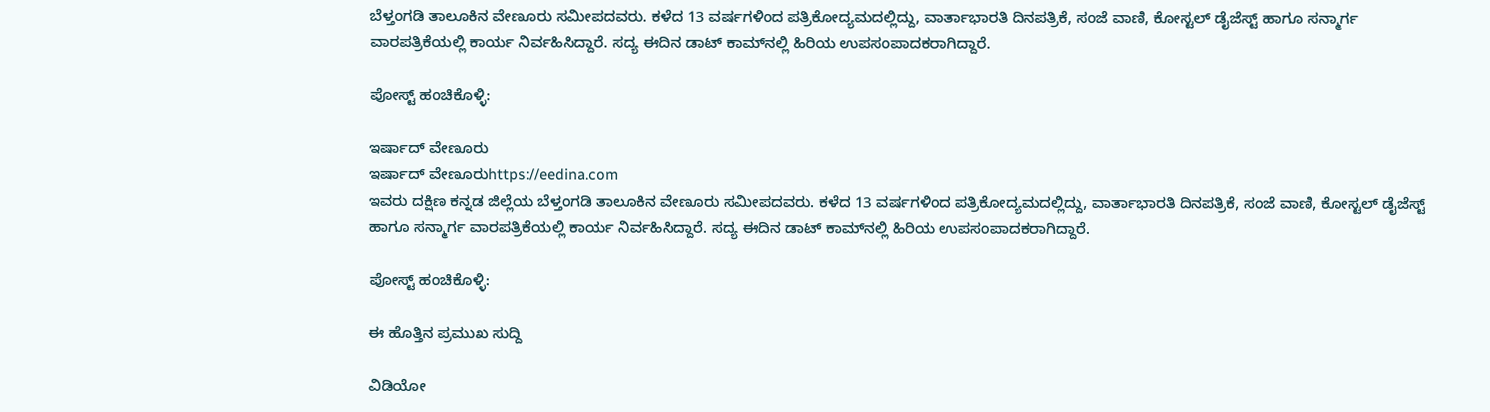ಬೆಳ್ತಂಗಡಿ ತಾಲೂಕಿನ ವೇಣೂರು ಸಮೀಪದವರು. ಕಳೆದ 13 ವರ್ಷಗಳಿಂದ ಪತ್ರಿಕೋದ್ಯಮದಲ್ಲಿದ್ದು, ವಾರ್ತಾಭಾರತಿ ದಿನಪತ್ರಿಕೆ, ಸಂಜೆ ವಾಣಿ, ಕೋಸ್ಟಲ್ ಡೈಜೆಸ್ಟ್ ಹಾಗೂ ಸನ್ಮಾರ್ಗ ವಾರಪತ್ರಿಕೆಯಲ್ಲಿ ಕಾರ್ಯ ನಿರ್ವಹಿಸಿದ್ದಾರೆ. ಸದ್ಯ ಈದಿನ ಡಾಟ್ ಕಾಮ್‌ನಲ್ಲಿ ಹಿರಿಯ ಉಪಸಂಪಾದಕರಾಗಿದ್ದಾರೆ‌.

ಪೋಸ್ಟ್ ಹಂಚಿಕೊಳ್ಳಿ:

ಇರ್ಷಾದ್ ವೇಣೂರು
ಇರ್ಷಾದ್ ವೇಣೂರುhttps://eedina.com
ಇವರು ದಕ್ಷಿಣ ಕನ್ನಡ ಜಿಲ್ಲೆಯ ಬೆಳ್ತಂಗಡಿ ತಾಲೂಕಿನ ವೇಣೂರು ಸಮೀಪದವರು. ಕಳೆದ 13 ವರ್ಷಗಳಿಂದ ಪತ್ರಿಕೋದ್ಯಮದಲ್ಲಿದ್ದು, ವಾರ್ತಾಭಾರತಿ ದಿನಪತ್ರಿಕೆ, ಸಂಜೆ ವಾಣಿ, ಕೋಸ್ಟಲ್ ಡೈಜೆಸ್ಟ್ ಹಾಗೂ ಸನ್ಮಾರ್ಗ ವಾರಪತ್ರಿಕೆಯಲ್ಲಿ ಕಾರ್ಯ ನಿರ್ವಹಿಸಿದ್ದಾರೆ. ಸದ್ಯ ಈದಿನ ಡಾಟ್ ಕಾಮ್‌ನಲ್ಲಿ ಹಿರಿಯ ಉಪಸಂಪಾದಕರಾಗಿದ್ದಾರೆ‌.

ಪೋಸ್ಟ್ ಹಂಚಿಕೊಳ್ಳಿ:

ಈ ಹೊತ್ತಿನ ಪ್ರಮುಖ ಸುದ್ದಿ

ವಿಡಿಯೋ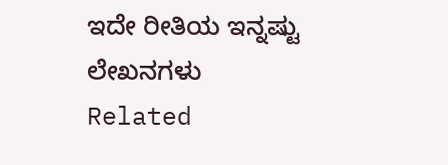ಇದೇ ರೀತಿಯ ಇನ್ನಷ್ಟು ಲೇಖನಗಳು
Related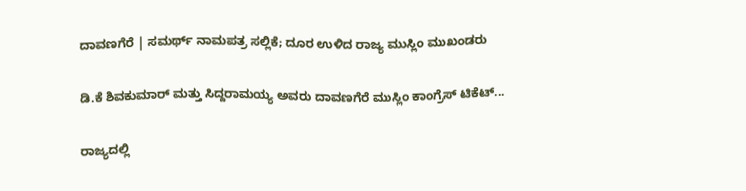ದಾವಣಗೆರೆ | ಸಮರ್ಥ್‌ ನಾಮಪತ್ರ ಸಲ್ಲಿಕೆ; ದೂರ ಉಳಿದ ರಾಜ್ಯ ಮುಸ್ಲಿಂ ಮುಖಂಡರು

ಡಿ.ಕೆ ಶಿವಕುಮಾರ್ ಮತ್ತು ಸಿದ್ದರಾಮಯ್ಯ ಅವರು ದಾವಣಗೆರೆ ಮುಸ್ಲಿಂ ಕಾಂಗ್ರೆಸ್‌ ಟಿಕೆಟ್...

ರಾಜ್ಯದಲ್ಲಿ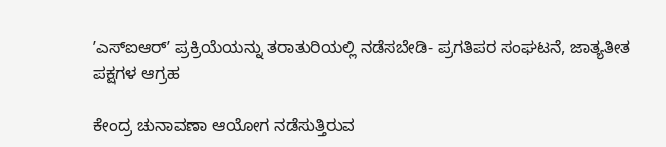ʼಎಸ್‌ಐಆರ್ʼ ಪ್ರಕ್ರಿಯೆಯನ್ನು ತರಾತುರಿಯಲ್ಲಿ ನಡೆಸಬೇಡಿ- ಪ್ರಗತಿಪರ ಸಂಘಟನೆ, ಜಾತ್ಯತೀತ ಪಕ್ಷಗಳ ಆಗ್ರಹ

ಕೇಂದ್ರ ಚುನಾವಣಾ ಆಯೋಗ ನಡೆಸುತ್ತಿರುವ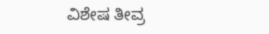ವಿಶೇಷ ತೀವ್ರ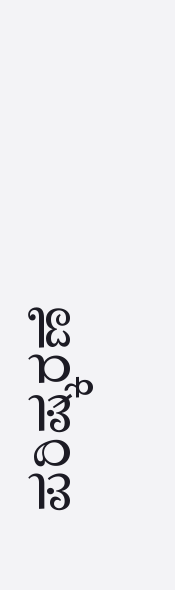ಪರಿಷ್ಕರಣೆ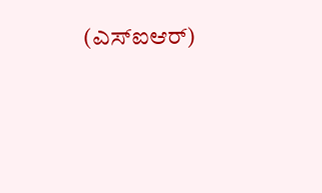(ಎಸ್‌ಐಆರ್)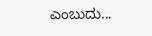ಎಂಬುದು...